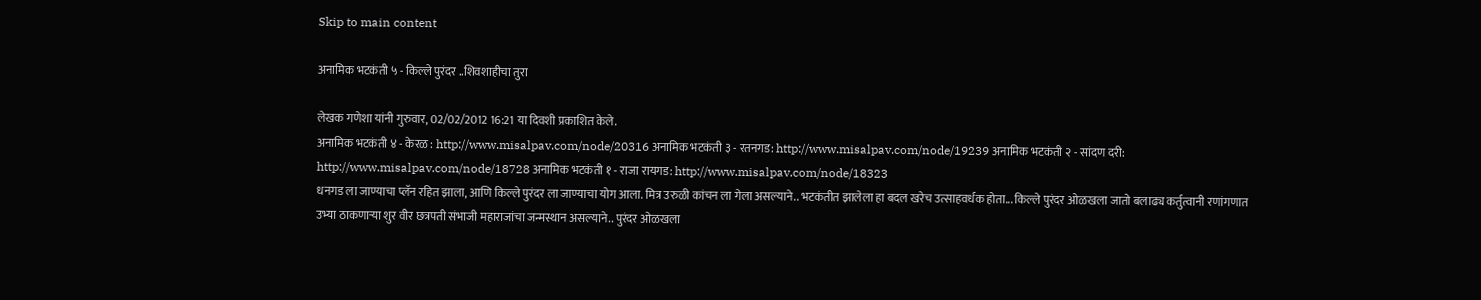Skip to main content

अनामिक भटकंती ५ - किल्ले पुरंदर ..शिवशाहीचा तुरा

लेखक गणेशा यांनी गुरुवार, 02/02/2012 16:21 या दिवशी प्रकाशित केले.
अनामिक भटकंती ४ - केरळ : http://www.misalpav.com/node/20316 अनामिक भटकंती ३ - रतनगड: http://www.misalpav.com/node/19239 अनामिक भटकंती २ - सांदण दरी: http://www.misalpav.com/node/18728 अनामिक भटकंती १ - राजा रायगड: http://www.misalpav.com/node/18323
धनगड ला जाण्याचा प्लॅन रहित झाला, आणि किल्ले पुरंदर ला जाण्याचा योग आला. मित्र उरुळी कांचन ला गेला असल्याने.. भटकंतीत झालेला हा बदल खरेच उत्साहवर्धक होता... किल्ले पुरंदर ओळखला जातो बलाढ्य कर्तुत्वानी रणांगणात उभ्या ठाकणार्‍या शुर वीर छत्रपती संभाजी महाराजांचा जन्मस्थान असल्याने.. पुरंदर ओळखला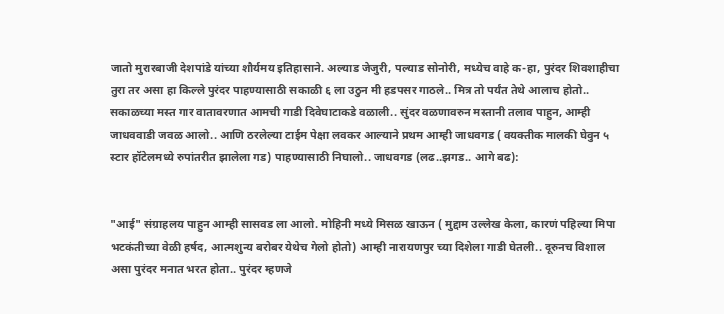जातो मुरारबाजी देशपांडे यांच्या शौर्यमय इतिहासाने. अल्याड जेजुरी, पल्याड सोनोरी, मध्येच वाहे क-हा, पुरंदर शिवशाहीचा तुरा तर असा हा किल्ले पुरंदर पाहण्यासाठी सकाळी ६ ला उठुन मी हडपसर गाठले.. मित्र तो पर्यंत तेथे आलाच होतो.. सकाळच्या मस्त गार वातावरणात आमची गाडी दिवेघाटाकडे वळाली.. सुंदर वळणावरुन मस्तानी तलाव पाहुन, आम्ही जाधववाडी जवळ आलो.. आणि ठरलेल्या टाईम पेक्षा लवकर आल्याने प्रथम आम्ही जाधवगड ( वयक्तीक मालकी घेवुन ५ स्टार हॉटेलमध्ये रुपांतरीत झालेला गड) पाहण्यासाठी निघालो.. जाधवगड (लढ..झगड.. आगे बढ):


"आई" संग्राहलय पाहुन आम्ही सासवड ला आलो. मोहिनी मध्ये मिसळ खाऊन ( मुद्दाम उल्लेख केला, कारणं पहिल्या मिपा भटकंतीच्या वेळी हर्षद, आत्मशुन्य बरोबर येथेच गेलो होतो) आम्ही नारायणपुर च्या दिशेला गाडी घेतली.. दूरुनच विशाल असा पुरंदर मनात भरत होता.. पुरंदर म्हणजे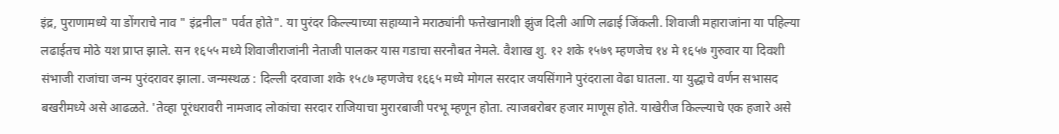इंद्र, पुराणामध्ये या डोंगराचे नाव " इंद्रनील" पर्वत होते". या पुरंदर किल्ल्याच्या सहाय्याने मराठ्यांनी फत्तेखानाशी झुंज दिली आणि लढाई जिंकली. शिवाजी महाराजांना या पहिल्या लढाईतच मोठे यश प्राप्त झाले. सन १६५५ मध्ये शिवाजीराजांनी नेताजी पालकर यास गडाचा सरनौबत नेमले. वैशाख शु. १२ शके १५७९ म्हणजेच १४ मे १६५७ गुरुवार या दिवशी संभाजी राजांचा जन्म पुरंदरावर झाला. जन्मस्थळ : दिल्ली दरवाजा शके १५८७ म्हणजेच १६६५ मध्ये मोगल सरदार जयसिंगाने पुरंदराला वेढा घातला. या युद्धाचे वर्णन सभासद बखरीमध्ये असे आढळते. 'तेव्हा पूरंधरावरी नामजाद लोकांचा सरदार राजियाचा मुरारबाजी परभू म्हणून होता. त्याजबरोबर हजार माणूस होते. याखेरीज किल्ल्याचे एक हजारे असे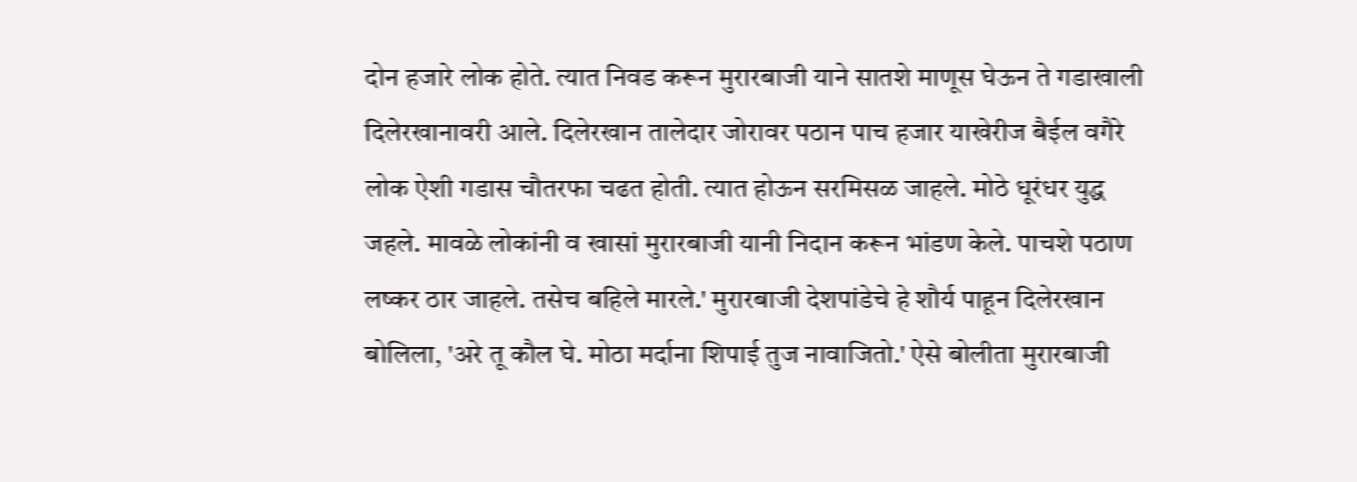दोन हजारे लोक होते. त्यात निवड करून मुरारबाजी याने सातशे माणूस घेऊन ते गडाखाली दिलेरखानावरी आले. दिलेरखान तालेदार जोरावर पठान पाच हजार याखेरीज बैईल वगैरे लोक ऐशी गडास चौतरफा चढत होती. त्यात होऊन सरमिसळ जाहले. मोठे धूरंधर युद्ध जहले. मावळे लोकांनी व खासां मुरारबाजी यानी निदान करून भांडण केले. पाचशे पठाण लष्कर ठार जाहले. तसेच बहिले मारले.' मुरारबाजी देशपांडेचे हे शौर्य पाहून दिलेरखान बोलिला, 'अरे तू कौल घे. मोठा मर्दाना शिपाई तुज नावाजितो.' ऐसे बोलीता मुरारबाजी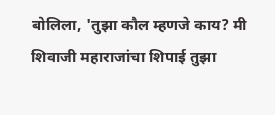बोलिला, 'तुझा कौल म्हणजे काय? मी शिवाजी महाराजांचा शिपाई तुझा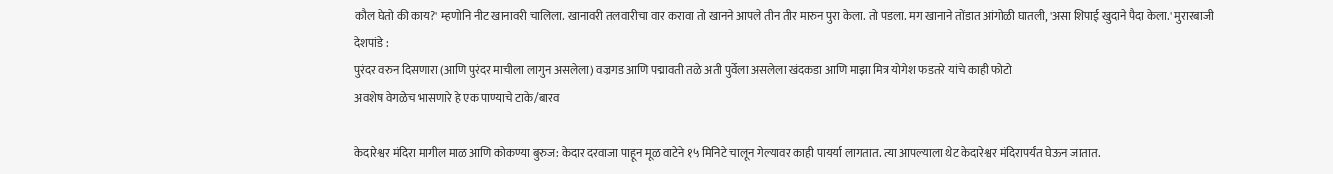कौल घेतो की काय?' म्हणोनि नीट खानावरी चालिला. खानावरी तलवारीचा वार करावा तो खानने आपले तीन तीर मारुन पुरा केला. तो पडला. मग खानाने तोंडात आंगोळी घातली, 'असा शिपाई खुदाने पैदा केला.' मुरारबाजी देशपांडे :
पुरंदर वरुन दिसणारा (आणि पुरंदर माचीला लागुन असलेला) वज्रगड आणि पद्मावती तळे अती पुर्वेला असलेला खंदकडा आणि माझा मित्र योगेश फडतरे यांचे काही फोटो
अवशेष वेगळेच भासणारे हे एक पाण्याचे टाके/बारव

केदारेश्वर मंदिरा मागील माळ आणि कोकण्या बुरुज: केदार दरवाजा पाहून मूळ वाटेने १५ मिनिटे चालून गेल्यावर काही पायर्या लागतात. त्या आपल्याला थेट केदारेश्वर मंदिरापर्यंत घेऊन जातात.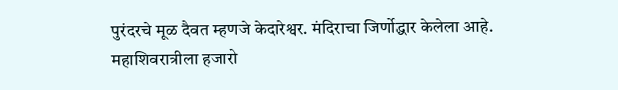पुरंदरचे मूळ दैवत म्हणजे केदारेश्वर. मंदिराचा जिर्णोद्धार केलेला आहे. महाशिवरात्रीला हजारो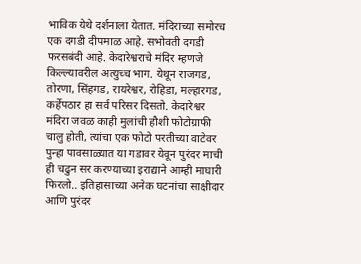भाविक येथे दर्शनाला येतात. मंदिराच्या समोरच एक दगडी दीपमाळ आहे. सभोवती दगडी फरसबंदी आहे. केदारेश्वराचे मंदिर म्हणजे किल्ल्यावरील अत्युच्च भाग. येथून राजगड, तोरणा, सिंहगड, रायरेश्वर, रोहिडा, मल्हारगड, कर्हेपठार हा सर्व परिसर दिसतो. केदारेश्वर मंदिरा जवळ काही मुलांची हौशी फोटोग्राफी चालु होती, त्यांचा एक फोटो परतीच्या वाटेवर पुन्हा पावसाळ्यात या गडावर येवून पुरंदर माची ही चढुन सर करण्याच्या इराद्याने आम्ही माघारी फिरलो.. इतिहासाच्या अनेक घटनांचा साक्षीदार आणि पुरंदर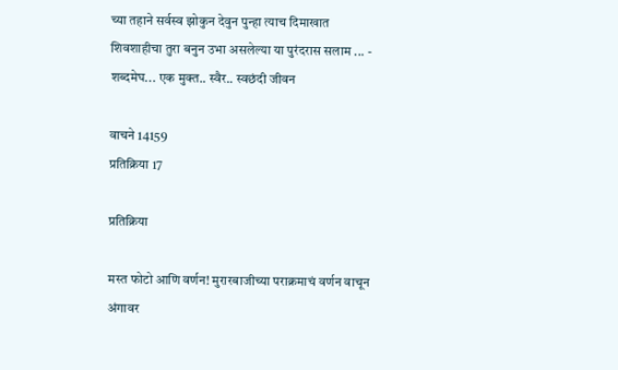च्या तहाने सर्वस्व झोकुन देवुन पुन्हा त्याच दिमाखात शिवशाहीचा तुरा बनुन उभा असलेल्या या पुरंदरास सलाम ... - शब्दमेघ... एक मुक्त.. स्वैर.. स्वछंदी जीवन

वाचने 14159
प्रतिक्रिया 17

प्रतिक्रिया

मस्त फोटो आणि वर्णन! मुरारबाजीच्या पराक्रमाचं वर्णन वाचून अंगावर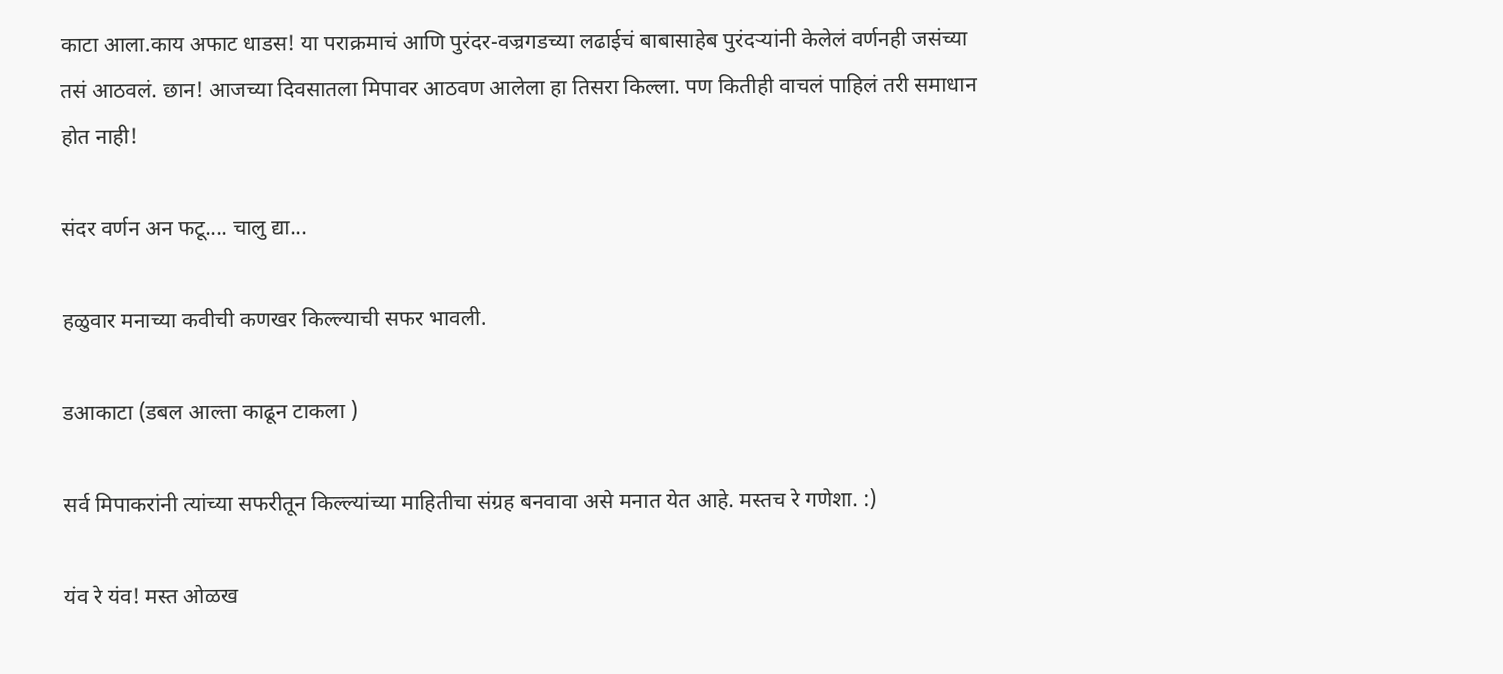काटा आला.काय अफाट धाडस! या पराक्रमाचं आणि पुरंदर-वज्रगडच्या लढाईचं बाबासाहेब पुरंदर्‍यांनी केलेलं वर्णनही जसंच्या तसं आठवलं. छान! आजच्या दिवसातला मिपावर आठवण आलेला हा तिसरा किल्ला. पण कितीही वाचलं पाहिलं तरी समाधान होत नाही!

संदर वर्णन अन फटू.... चालु द्या...

हळुवार मनाच्या कवीची कणखर किल्ल्याची सफर भावली.

डआकाटा (डबल आल्ता काढून टाकला )

सर्व मिपाकरांनी त्यांच्या सफरीतून किल्ल्यांच्या माहितीचा संग्रह बनवावा असे मनात येत आहे. मस्तच रे गणेशा. :)

यंव रे यंव! मस्त ओळख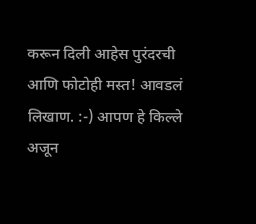करून दिली आहेस पुरंदरची आणि फोटोही मस्त! आवडलं लिखाण. :-) आपण हे किल्ले अजून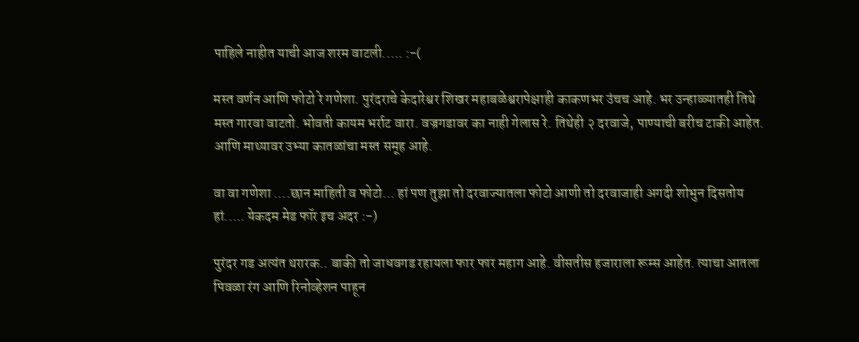पाहिले नाहीत याची आज शरम वाटली..... :-(

मस्त वर्णन आणि फोटो रे गणेशा. पुरंदराचे केदारेश्वर शिखर महाबळेश्वरापेक्षाही काकणभर उंचच आहे. भर उन्हाळ्यातही तिथे मस्त गारवा वाटतो. भोवती कायम भर्राट वारा. वज्रगडावर का नाही गेलास रे. तिथेही २ दरवाजे, पाण्याची बरीच टाकी आहेत. आणि माथ्यावर उभ्या कातळांचा मस्त समूह आहे.

वा वा गणेशा ....छान माहिती व फोटो... हां पण तुझा तो दरवाज्यातला फोटो आणी तो दरवाजाही अगदी शोभुन दिसतोय हां..... येकदम मेड फॉर इच अदर :-)

पुरंदर गड अत्यंत थरारक.. बाकी तो जाधवगड रहायला फार फार महाग आहे. वीसतीस हजाराला रूम्स आहेत. त्याचा आतला पिवळा रंग आणि रिनोव्हेशन पाहून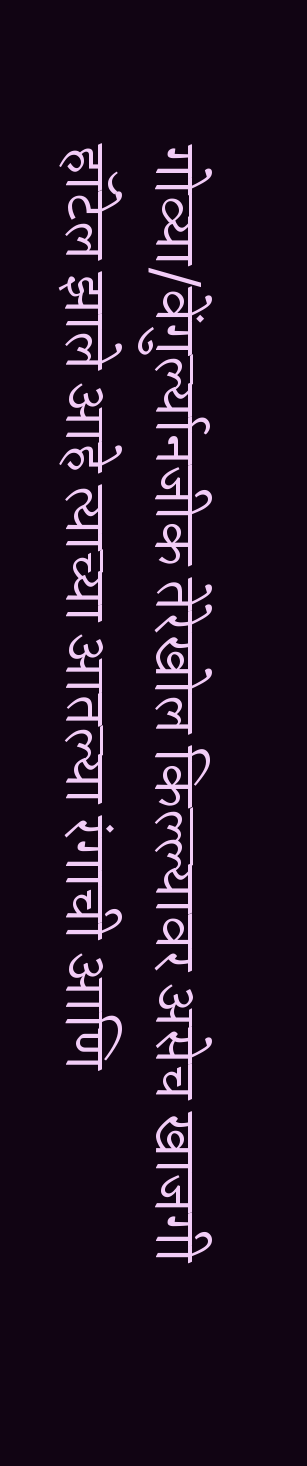गोव्या/वेंगुर्ल्यानजीक तेरेखोल किल्ल्यावर असेच खाजगी हॉटेल झाले आहे त्याच्या आतल्या रंगाची आणि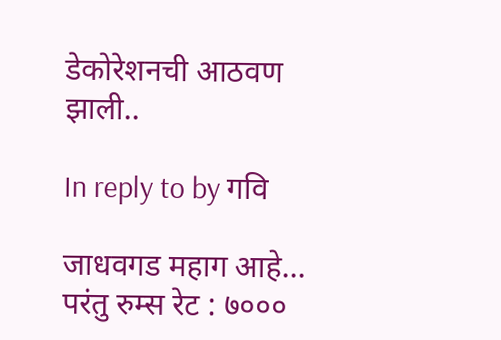डेकोरेशनची आठवण झाली..

In reply to by गवि

जाधवगड महाग आहे... परंतु रुम्स रेट : ७०००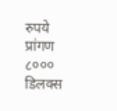रुपये प्रांगण ८००० डिलक्स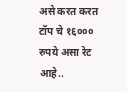असे करत करत टॉप चे १६००० रुपये असा रेट आहे..